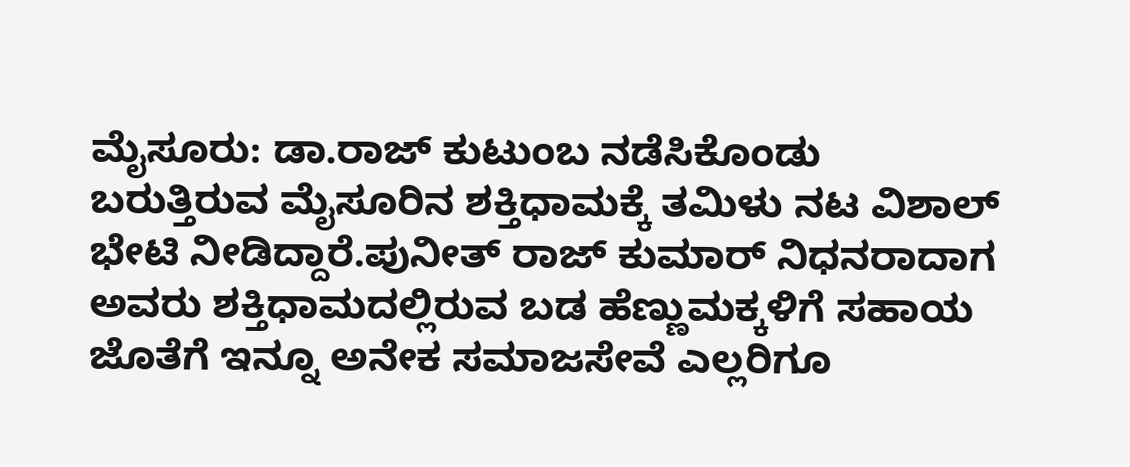ಮೈಸೂರು: ಡಾ.ರಾಜ್ ಕುಟುಂಬ ನಡೆಸಿಕೊಂಡು ಬರುತ್ತಿರುವ ಮೈಸೂರಿನ ಶಕ್ತಿಧಾಮಕ್ಕೆ ತಮಿಳು ನಟ ವಿಶಾಲ್ ಭೇಟಿ ನೀಡಿದ್ದಾರೆ.ಪುನೀತ್ ರಾಜ್ ಕುಮಾರ್ ನಿಧನರಾದಾಗ ಅವರು ಶಕ್ತಿಧಾಮದಲ್ಲಿರುವ ಬಡ ಹೆಣ್ಣುಮಕ್ಕಳಿಗೆ ಸಹಾಯ ಜೊತೆಗೆ ಇನ್ನೂ ಅನೇಕ ಸಮಾಜಸೇವೆ ಎಲ್ಲರಿಗೂ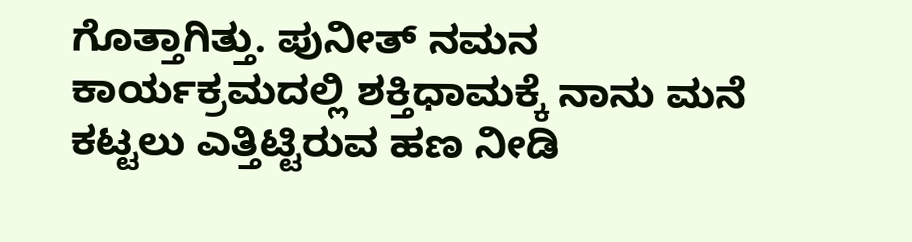ಗೊತ್ತಾಗಿತ್ತು. ಪುನೀತ್ ನಮನ ಕಾರ್ಯಕ್ರಮದಲ್ಲಿ ಶಕ್ತಿಧಾಮಕ್ಕೆ ನಾನು ಮನೆ ಕಟ್ಟಲು ಎತ್ತಿಟ್ಟಿರುವ ಹಣ ನೀಡಿ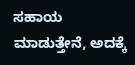ಸಹಾಯ ಮಾಡುತ್ತೇನೆ, ಅದಕ್ಕೆ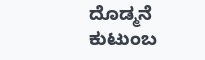ದೊಡ್ಮನೆ ಕುಟುಂಬ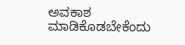ಅವಕಾಶ ಮಾಡಿಕೊಡಬೇಕೆಂದು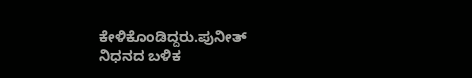ಕೇಳಿಕೊಂಡಿದ್ದರು.ಪುನೀತ್ ನಿಧನದ ಬಳಿಕ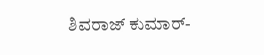ಶಿವರಾಜ್ ಕುಮಾರ್-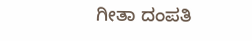ಗೀತಾ ದಂಪತಿ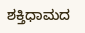ಶಕ್ತಿಧಾಮದ